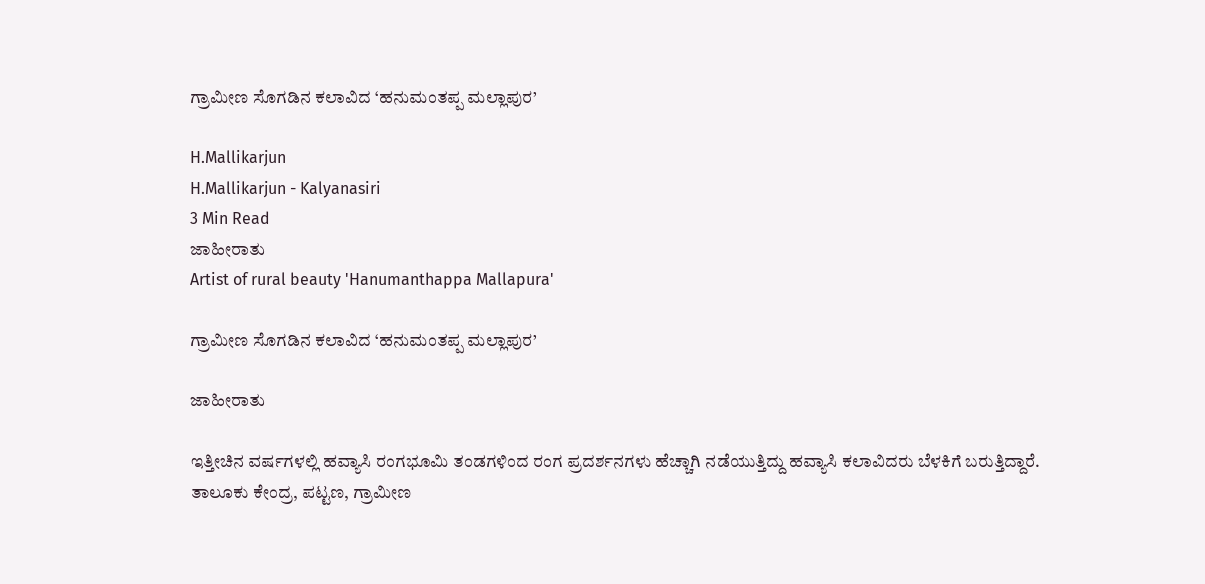ಗ್ರಾಮೀಣ ಸೊಗಡಿನ ಕಲಾವಿದ ‘ಹನುಮಂತಪ್ಪ ಮಲ್ಲಾಪುರ’

H.Mallikarjun
H.Mallikarjun - Kalyanasiri
3 Min Read
ಜಾಹೀರಾತು
Artist of rural beauty 'Hanumanthappa Mallapura'

ಗ್ರಾಮೀಣ ಸೊಗಡಿನ ಕಲಾವಿದ ‘ಹನುಮಂತಪ್ಪ ಮಲ್ಲಾಪುರ’

ಜಾಹೀರಾತು

ಇತ್ತೀಚಿನ ವರ್ಷಗಳಲ್ಲಿ ಹವ್ಯಾಸಿ ರಂಗಭೂಮಿ ತಂಡಗಳಿಂದ ರಂಗ ಪ್ರದರ್ಶನಗಳು ಹೆಚ್ಚಾಗಿ ನಡೆಯುತ್ತಿದ್ದು ಹವ್ಯಾಸಿ ಕಲಾವಿದರು ಬೆಳಕಿಗೆ ಬರುತ್ತಿದ್ದಾರೆ. ತಾಲೂಕು ಕೇಂದ್ರ, ಪಟ್ಟಣ, ಗ್ರಾಮೀಣ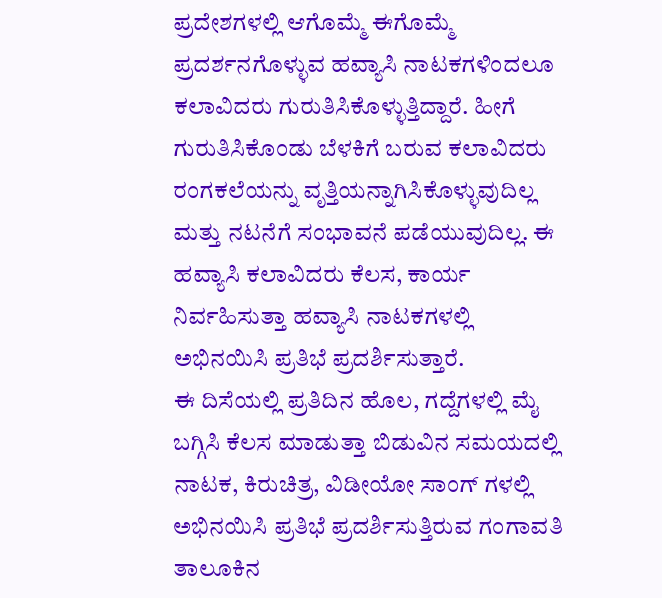ಪ್ರದೇಶಗಳಲ್ಲಿ ಆಗೊಮ್ಮೆ ಈಗೊಮ್ಮೆ ಪ್ರದರ್ಶನಗೊಳ್ಳುವ ಹವ್ಯಾಸಿ ನಾಟಕಗಳಿಂದಲೂ ಕಲಾವಿದರು ಗುರುತಿಸಿಕೊಳ್ಳುತ್ತಿದ್ದಾರೆ. ಹೀಗೆ ಗುರುತಿಸಿಕೊಂಡು ಬೆಳಕಿಗೆ ಬರುವ ಕಲಾವಿದರು ರಂಗಕಲೆಯನ್ನು ವೃತ್ತಿಯನ್ನಾಗಿಸಿಕೊಳ್ಳುವುದಿಲ್ಲ ಮತ್ತು ನಟನೆಗೆ ಸಂಭಾವನೆ ಪಡೆಯುವುದಿಲ್ಲ. ಈ ಹವ್ಯಾಸಿ ಕಲಾವಿದರು ಕೆಲಸ, ಕಾರ್ಯ ನಿರ್ವಹಿಸುತ್ತಾ ಹವ್ಯಾಸಿ ನಾಟಕಗಳಲ್ಲಿ ಅಭಿನಯಿಸಿ ಪ್ರತಿಭೆ ಪ್ರದರ್ಶಿಸುತ್ತಾರೆ.
ಈ ದಿಸೆಯಲ್ಲಿ ಪ್ರತಿದಿನ ಹೊಲ, ಗದ್ದೆಗಳಲ್ಲಿ ಮೈ ಬಗ್ಗಿಸಿ ಕೆಲಸ ಮಾಡುತ್ತಾ ಬಿಡುವಿನ ಸಮಯದಲ್ಲಿ ನಾಟಕ, ಕಿರುಚಿತ್ರ, ವಿಡೀಯೋ ಸಾಂಗ್ ಗಳಲ್ಲಿ ಅಭಿನಯಿಸಿ ಪ್ರತಿಭೆ ಪ್ರದರ್ಶಿಸುತ್ತಿರುವ ಗಂಗಾವತಿ ತಾಲೂಕಿನ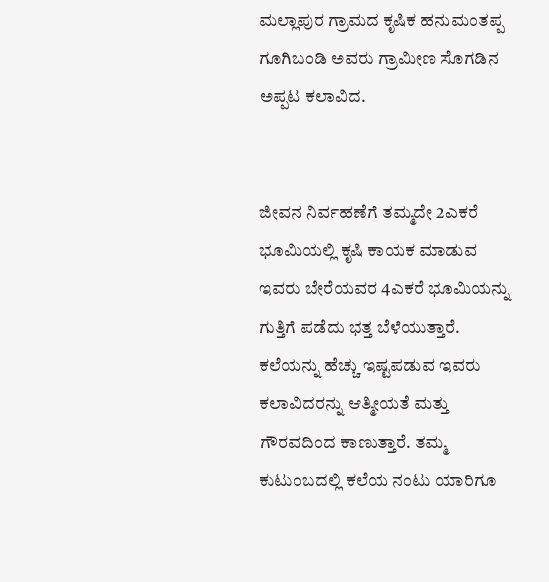ಮಲ್ಲಾಪುರ ಗ್ರಾಮದ ಕೃಷಿಕ ಹನುಮಂತಪ್ಪ ಗೂಗಿಬಂಡಿ ಅವರು ಗ್ರಾಮೀಣ ಸೊಗಡಿನ ಅಪ್ಪಟ ಕಲಾವಿದ.


ಜೀವನ ನಿರ್ವಹಣೆಗೆ ತಮ್ಮದೇ 2ಎಕರೆ ಭೂಮಿಯಲ್ಲಿ ಕೃಷಿ ಕಾಯಕ ಮಾಡುವ ಇವರು ಬೇರೆಯವರ 4ಎಕರೆ ಭೂಮಿಯನ್ನು ಗುತ್ತಿಗೆ ಪಡೆದು ಭತ್ತ ಬೆಳೆಯುತ್ತಾರೆ. ಕಲೆಯನ್ನು ಹೆಚ್ಚು ಇಷ್ಟಪಡುವ ಇವರು ಕಲಾವಿದರನ್ನು ಆತ್ಮೀಯತೆ ಮತ್ತು ಗೌರವದಿಂದ ಕಾಣುತ್ತಾರೆ. ತಮ್ಮ ಕುಟುಂಬದಲ್ಲಿ ಕಲೆಯ ನಂಟು ಯಾರಿಗೂ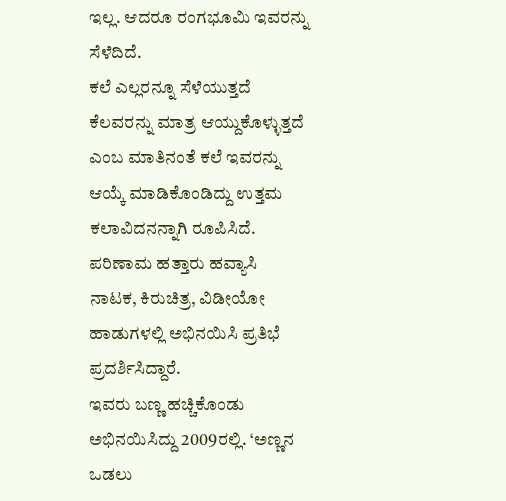ಇಲ್ಲ. ಆದರೂ ರಂಗಭೂಮಿ ಇವರನ್ನು ಸೆಳೆದಿದೆ.
ಕಲೆ ಎಲ್ಲರನ್ನೂ ಸೆಳೆಯುತ್ತದೆ ಕೆಲವರನ್ನು ಮಾತ್ರ ಆಯ್ದುಕೊಳ್ಳುತ್ತದೆ ಎಂಬ ಮಾತಿನಂತೆ ಕಲೆ ಇವರನ್ನು ಆಯ್ಕೆ ಮಾಡಿಕೊಂಡಿದ್ದು ಉತ್ತಮ ಕಲಾವಿದನನ್ನಾಗಿ ರೂಪಿಸಿದೆ. ಪರಿಣಾಮ ಹತ್ತಾರು ಹವ್ಯಾಸಿ ನಾಟಕ, ಕಿರುಚಿತ್ರ, ವಿಡೀಯೋ ಹಾಡುಗಳಲ್ಲಿ ಅಭಿನಯಿಸಿ ಪ್ರತಿಭೆ ಪ್ರದರ್ಶಿಸಿದ್ದಾರೆ.
ಇವರು ಬಣ್ಣ ಹಚ್ಚಿಕೊಂಡು ಅಭಿನಯಿಸಿದ್ದು 2009ರಲ್ಲಿ. ‘ಅಣ್ಣನ ಒಡಲು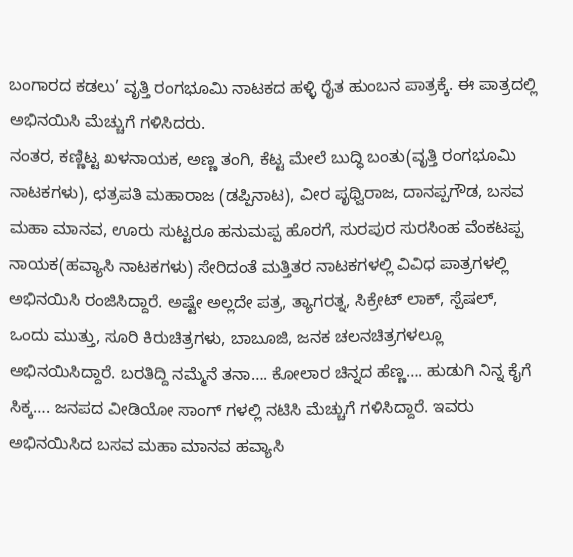ಬಂಗಾರದ ಕಡಲು’ ವೃತ್ತಿ ರಂಗಭೂಮಿ ನಾಟಕದ ಹಳ್ಳಿ ರೈತ ಹುಂಬನ ಪಾತ್ರಕ್ಕೆ. ಈ ಪಾತ್ರದಲ್ಲಿ ಅಭಿನಯಿಸಿ ಮೆಚ್ಚುಗೆ ಗಳಿಸಿದರು.
ನಂತರ, ಕಣ್ಣಿಟ್ಟ ಖಳನಾಯಕ, ಅಣ್ಣ ತಂಗಿ, ಕೆಟ್ಟ ಮೇಲೆ ಬುದ್ಧಿ ಬಂತು(ವೃತ್ತಿ ರಂಗಭೂಮಿ ನಾಟಕಗಳು), ಛತ್ರಪತಿ ಮಹಾರಾಜ (ಡಪ್ಪಿನಾಟ), ವೀರ ಪೃಥ್ವಿರಾಜ, ದಾನಪ್ಪಗೌಡ, ಬಸವ ಮಹಾ ಮಾನವ, ಊರು ಸುಟ್ಟರೂ ಹನುಮಪ್ಪ ಹೊರಗೆ, ಸುರಪುರ ಸುರಸಿಂಹ ವೆಂಕಟಪ್ಪ ನಾಯಕ(ಹವ್ಯಾಸಿ ನಾಟಕಗಳು) ಸೇರಿದಂತೆ ಮತ್ತಿತರ ನಾಟಕಗಳಲ್ಲಿ ವಿವಿಧ ಪಾತ್ರಗಳಲ್ಲಿ ಅಭಿನಯಿಸಿ ರಂಜಿಸಿದ್ದಾರೆ. ಅಷ್ಟೇ ಅಲ್ಲದೇ ಪತ್ರ, ತ್ಯಾಗರತ್ನ, ಸಿಕ್ರೇಟ್ ಲಾಕ್, ಸ್ಪೆಷಲ್, ಒಂದು ಮುತ್ತು, ಸೂರಿ ಕಿರುಚಿತ್ರಗಳು, ಬಾಬೂಜಿ, ಜನಕ ಚಲನಚಿತ್ರಗಳಲ್ಲೂ ಅಭಿನಯಿಸಿದ್ದಾರೆ. ಬರತಿದ್ದಿ ನಮ್ಮೆನೆ ತನಾ…. ಕೋಲಾರ ಚಿನ್ನದ ಹೆಣ್ಣ…. ಹುಡುಗಿ ನಿನ್ನ ಕೈಗೆ ಸಿಕ್ಕ…. ಜನಪದ ವೀಡಿಯೋ ಸಾಂಗ್ ಗಳಲ್ಲಿ ನಟಿಸಿ ಮೆಚ್ಚುಗೆ ಗಳಿಸಿದ್ದಾರೆ. ಇವರು ಅಭಿನಯಿಸಿದ ಬಸವ ಮಹಾ ಮಾನವ ಹವ್ಯಾಸಿ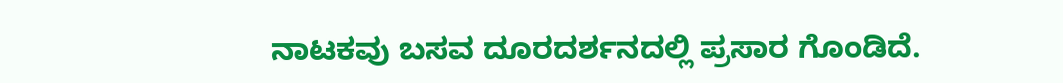ನಾಟಕವು ಬಸವ ದೂರದರ್ಶನದಲ್ಲಿ ಪ್ರಸಾರ ಗೊಂಡಿದೆ.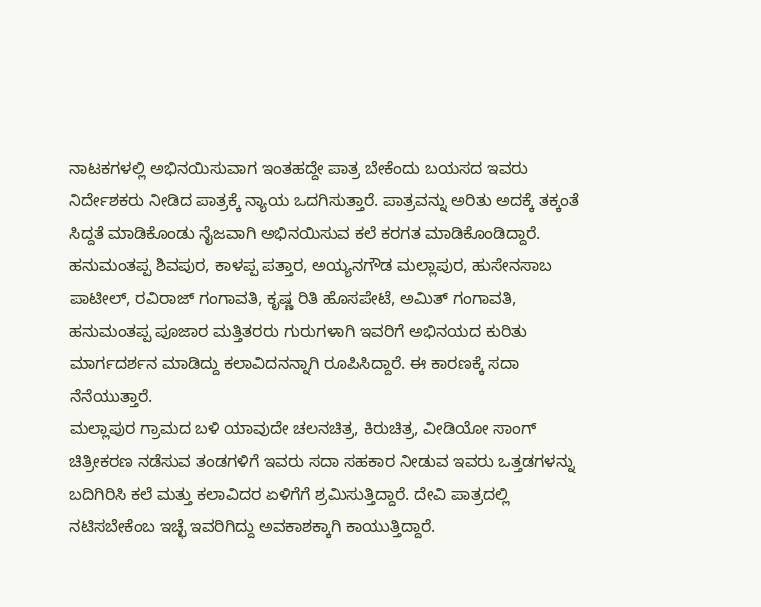ನಾಟಕಗಳಲ್ಲಿ ಅಭಿನಯಿಸುವಾಗ ಇಂತಹದ್ದೇ ಪಾತ್ರ ಬೇಕೆಂದು ಬಯಸದ ಇವರು ನಿರ್ದೇಶಕರು ನೀಡಿದ ಪಾತ್ರಕ್ಕೆ ನ್ಯಾಯ ಒದಗಿಸುತ್ತಾರೆ. ಪಾತ್ರವನ್ನು ಅರಿತು ಅದಕ್ಕೆ ತಕ್ಕಂತೆ ಸಿದ್ದತೆ ಮಾಡಿಕೊಂಡು ನೈಜವಾಗಿ ಅಭಿನಯಿಸುವ ಕಲೆ ಕರಗತ ಮಾಡಿಕೊಂಡಿದ್ದಾರೆ.
ಹನುಮಂತಪ್ಪ ಶಿವಪುರ, ಕಾಳಪ್ಪ ಪತ್ತಾರ, ಅಯ್ಯನಗೌಡ ಮಲ್ಲಾಪುರ, ಹುಸೇನಸಾಬ ಪಾಟೀಲ್, ರವಿರಾಜ್ ಗಂಗಾವತಿ, ಕೃಷ್ಣ ರಿತಿ ಹೊಸಪೇಟೆ, ಅಮಿತ್ ಗಂಗಾವತಿ, ಹನುಮಂತಪ್ಪ ಪೂಜಾರ ಮತ್ತಿತರರು ಗುರುಗಳಾಗಿ ಇವರಿಗೆ ಅಭಿನಯದ ಕುರಿತು ಮಾರ್ಗದರ್ಶನ ಮಾಡಿದ್ದು ಕಲಾವಿದನನ್ನಾಗಿ ರೂಪಿಸಿದ್ದಾರೆ. ಈ ಕಾರಣಕ್ಕೆ ಸದಾ ನೆನೆಯುತ್ತಾರೆ.
ಮಲ್ಲಾಪುರ ಗ್ರಾಮದ ಬಳಿ ಯಾವುದೇ ಚಲನಚಿತ್ರ, ಕಿರುಚಿತ್ರ, ವೀಡಿಯೋ ಸಾಂಗ್ ಚಿತ್ರೀಕರಣ ನಡೆಸುವ ತಂಡಗಳಿಗೆ ಇವರು ಸದಾ ಸಹಕಾರ ನೀಡುವ ಇವರು ಒತ್ತಡಗಳನ್ನು ಬದಿಗಿರಿಸಿ ಕಲೆ ಮತ್ತು ಕಲಾವಿದರ ಏಳಿಗೆಗೆ ಶ್ರಮಿಸುತ್ತಿದ್ದಾರೆ. ದೇವಿ ಪಾತ್ರದಲ್ಲಿ ನಟಿಸಬೇಕೆಂಬ ಇಚ್ಛೆ ಇವರಿಗಿದ್ದು ಅವಕಾಶಕ್ಕಾಗಿ ಕಾಯುತ್ತಿದ್ದಾರೆ.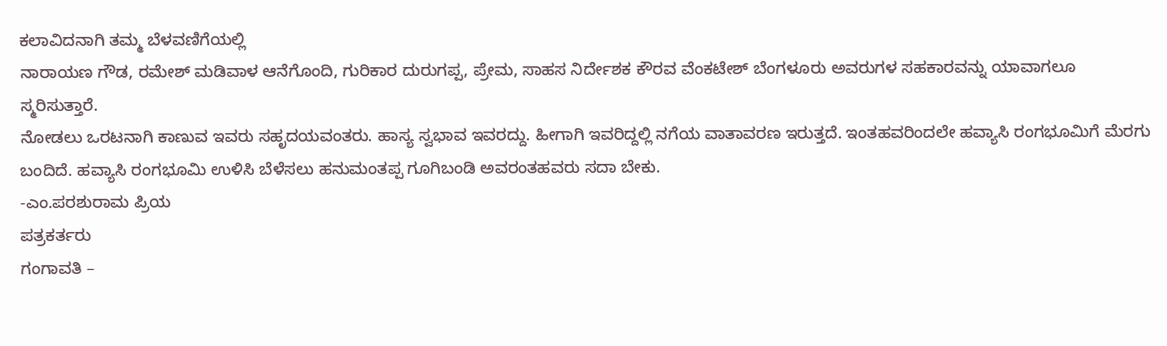ಕಲಾವಿದನಾಗಿ ತಮ್ಮ ಬೆಳವಣಿಗೆಯಲ್ಲಿ
ನಾರಾಯಣ ಗೌಡ, ರಮೇಶ್ ಮಡಿವಾಳ ಆನೆಗೊಂದಿ, ಗುರಿಕಾರ ದುರುಗಪ್ಪ, ಪ್ರೇಮ, ಸಾಹಸ ನಿರ್ದೇಶಕ ಕೌರವ ವೆಂಕಟೇಶ್ ಬೆಂಗಳೂರು ಅವರುಗಳ ಸಹಕಾರವನ್ನು ಯಾವಾಗಲೂ ಸ್ಮರಿಸುತ್ತಾರೆ.
ನೋಡಲು ಒರಟನಾಗಿ ಕಾಣುವ ಇವರು ಸಹೃದಯವಂತರು. ಹಾಸ್ಯ ಸ್ವಭಾವ ಇವರದ್ದು. ಹೀಗಾಗಿ ಇವರಿದ್ದಲ್ಲಿ ನಗೆಯ ವಾತಾವರಣ ಇರುತ್ತದೆ. ಇಂತಹವರಿಂದಲೇ ಹವ್ಯಾಸಿ ರಂಗಭೂಮಿಗೆ ಮೆರಗು ಬಂದಿದೆ. ಹವ್ಯಾಸಿ ರಂಗಭೂಮಿ ಉಳಿಸಿ ಬೆಳೆಸಲು ಹನುಮಂತಪ್ಪ ಗೂಗಿಬಂಡಿ ಅವರಂತಹವರು ಸದಾ ಬೇಕು.
-ಎಂ.ಪರಶುರಾಮ ಪ್ರಿಯ
ಪತ್ರಕರ್ತರು
ಗಂಗಾವತಿ –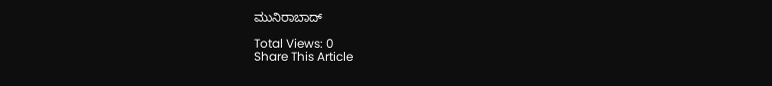ಮುನಿರಾಬಾದ್

Total Views: 0
Share This Article